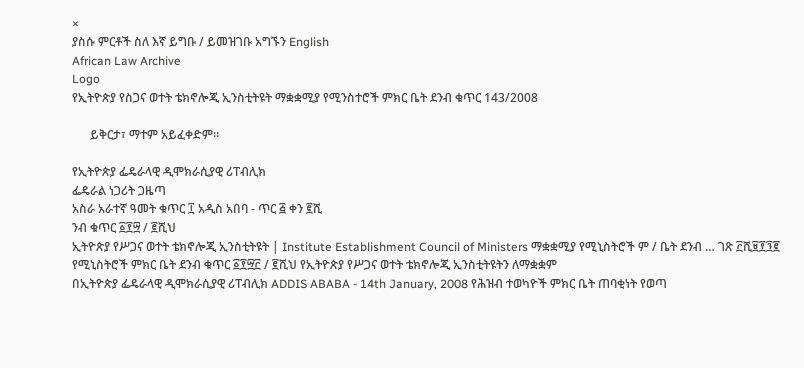×
ያስሱ ምርቶች ስለ እኛ ይግቡ / ይመዝገቡ አግኙን English
African Law Archive
Logo
የኢትዮጵያ የስጋና ወተት ቴክኖሎጂ ኢንስቲትዩት ማቋቋሚያ የሚንስተሮች ምክር ቤት ደንብ ቁጥር 143/2008

      ይቅርታ፣ ማተም አይፈቀድም።

የኢትዮጵያ ፌዴራላዊ ዲሞክራሲያዊ ሪፐብሊክ
ፌዴራል ነጋሪት ጋዜጣ
አስራ አራተኛ ዓመት ቁጥር ፲ አዲስ አበባ - ጥር ፭ ቀን ፪ሺ
ንብ ቁጥር ፩፻፵ / ፪ሺህ
ኢትዮጵያ የሥጋና ወተት ቴክኖሎጂ ኢንስቲትዩት | Institute Establishment Council of Ministers ማቋቋሚያ የሚኒስትሮች ም / ቤት ደንብ … ገጽ ፫ሺ፱፻፺፪
የሚኒስትሮች ምክር ቤት ደንብ ቁጥር ፩፻፵፫ / ፪ሺህ የኢትዮጵያ የሥጋና ወተት ቴክኖሎጂ ኢንስቲትዩትን ለማቋቋም
በኢትዮጵያ ፌዴራላዊ ዲሞክራሲያዊ ሪፐብሊክ ADDIS ABABA - 14th January, 2008 የሕዝብ ተወካዮች ምክር ቤት ጠባቂነት የወጣ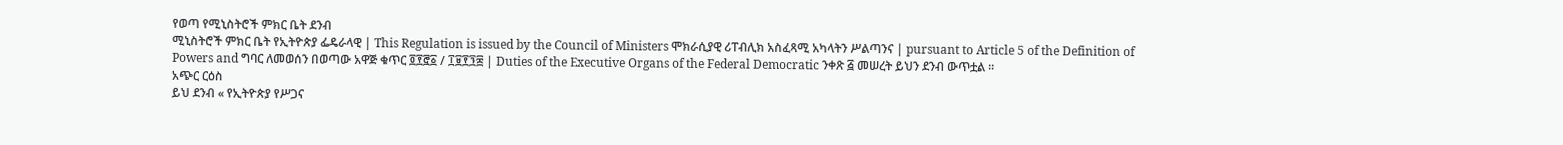የወጣ የሚኒስትሮች ምክር ቤት ደንብ
ሚኒስትሮች ምክር ቤት የኢትዮጵያ ፌዴራላዊ | This Regulation is issued by the Council of Ministers ሞክራሲያዊ ሪፐብሊክ አስፈጻሚ አካላትን ሥልጣንና | pursuant to Article 5 of the Definition of Powers and ግባር ለመወሰን በወጣው አዋጅ ቁጥር ፬፻፸፩ / ፲፱፻፺፰ | Duties of the Executive Organs of the Federal Democratic ንቀጽ ፭ መሠረት ይህን ደንብ ውጥቷል ፡፡
አጭር ርዕስ
ይህ ደንብ « የኢትዮጵያ የሥጋና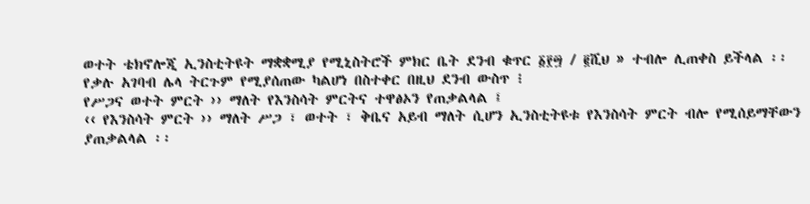ወተት ቴክኖሎጂ ኢንስቲትዩት ማቋቋሚያ የሚኒስትሮች ምክር ቤት ደንብ ቁጥር ፩፻፵ / ፪ሺህ » ተብሎ ሊጠቀስ ይችላል ፡፡
የቃሉ አገባብ ሌላ ትርጉም የሚያሰጠው ካልሆነ በስተቀር በዚህ ደንብ ውስጥ ፧
የሥጋና ወተት ምርት ›› ማለት የእንስሳት ምርትና ተዋፅኦን የጠቃልላል ፤
‹‹ የእንስሳት ምርት ›› ማለት ሥጋ ፣ ወተት ፣ ቅቤና አይብ ማለት ሲሆን ኢንስቲትዩቱ የእንስሳት ምርት ብሎ የሚሰይማቸውን
ያጠቃልላል ፡፡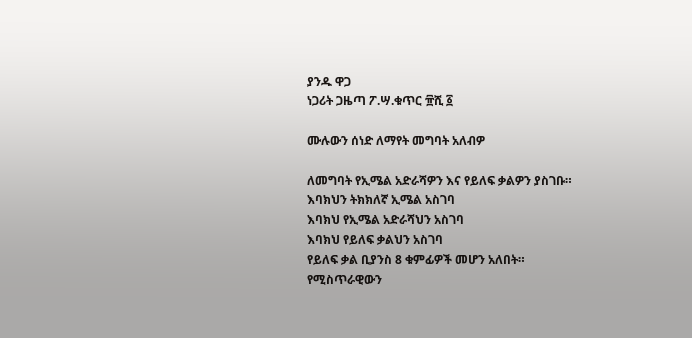ያንዱ ዋጋ
ነጋሪት ጋዜጣ ፖ.ሣ.ቁጥር ፹ሺ ፩

ሙሉውን ሰነድ ለማየት መግባት አለብዎ

ለመግባት የኢሜል አድራሻዎን እና የይለፍ ቃልዎን ያስገቡ።
እባክህን ትክክለኛ ኢሜል አስገባ
እባክህ የኢሜል አድራሻህን አስገባ
እባክህ የይለፍ ቃልህን አስገባ
የይለፍ ቃል ቢያንስ 8 ቁምፊዎች መሆን አለበት።
የሚስጥራዊውን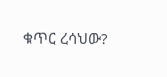ቁጥር ረሳህው?